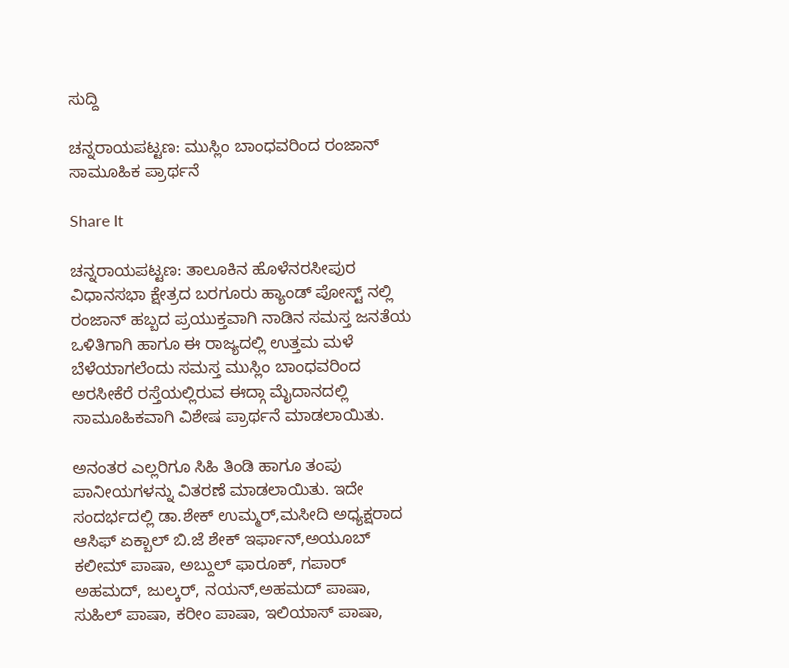ಸುದ್ದಿ

ಚನ್ನರಾಯಪಟ್ಟಣ: ಮುಸ್ಲಿಂ ಬಾಂಧವರಿಂದ ರಂಜಾನ್ ಸಾಮೂಹಿಕ ಪ್ರಾರ್ಥನೆ

Share It

ಚನ್ನರಾಯಪಟ್ಟಣ: ತಾಲೂಕಿನ ಹೊಳೆನರಸೀಪುರ ವಿಧಾನಸಭಾ ಕ್ಷೇತ್ರದ ಬರಗೂರು ಹ್ಯಾಂಡ್ ಪೋಸ್ಟ್ ನಲ್ಲಿ ರಂಜಾನ್ ಹಬ್ಬದ ಪ್ರಯುಕ್ತವಾಗಿ ನಾಡಿನ ಸಮಸ್ತ ಜನತೆಯ ಒಳಿತಿಗಾಗಿ ಹಾಗೂ ಈ ರಾಜ್ಯದಲ್ಲಿ ಉತ್ತಮ ಮಳೆ ಬೆಳೆಯಾಗಲೆಂದು ಸಮಸ್ತ ಮುಸ್ಲಿಂ ಬಾಂಧವರಿಂದ ಅರಸೀಕೆರೆ ರಸ್ತೆಯಲ್ಲಿರುವ ಈದ್ಗಾ ಮೈದಾನದಲ್ಲಿ ಸಾಮೂಹಿಕವಾಗಿ ವಿಶೇಷ ಪ್ರಾರ್ಥನೆ ಮಾಡಲಾಯಿತು.

ಅನಂತರ ಎಲ್ಲರಿಗೂ ಸಿಹಿ ತಿಂಡಿ ಹಾಗೂ ತಂಪು ಪಾನೀಯಗಳನ್ನು ವಿತರಣೆ ಮಾಡಲಾಯಿತು. ಇದೇ ಸಂದರ್ಭದಲ್ಲಿ ಡಾ.ಶೇಕ್ ಉಮ್ಮರ್,ಮಸೀದಿ ಅಧ್ಯಕ್ಷರಾದ ಆಸಿಫ್ ಏಕ್ಬಾಲ್ ಬಿ.ಜೆ ಶೇಕ್ ಇರ್ಫಾನ್,ಅಯೂಬ್ ಕಲೀಮ್ ಪಾಷಾ, ಅಬ್ದುಲ್ ಫಾರೂಕ್, ಗಪಾರ್ ಅಹಮದ್, ಜುಲ್ಕರ್, ನಯನ್,ಅಹಮದ್ ಪಾಷಾ, ಸುಹಿಲ್ ಪಾಷಾ, ಕರೀಂ ಪಾಷಾ, ಇಲಿಯಾಸ್ ಪಾಷಾ,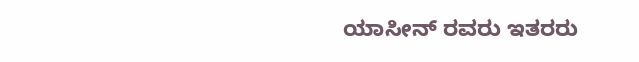ಯಾಸೀನ್ ರವರು ಇತರರು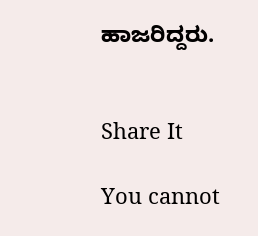ಹಾಜರಿದ್ದರು.


Share It

You cannot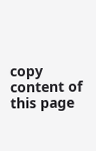copy content of this page